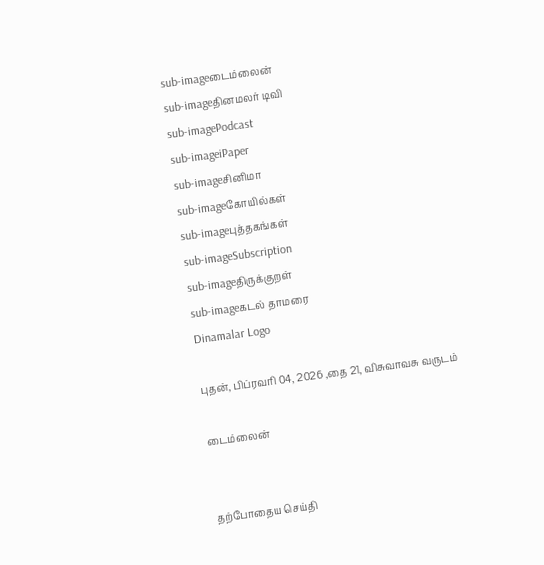sub-imageடைம்லைன்
sub-imageதினமலர் டிவி
sub-imagePodcast
sub-imageiPaper
sub-imageசினிமா
sub-imageகோயில்கள்
sub-imageபுத்தகங்கள்
sub-imageSubscription
sub-imageதிருக்குறள்
sub-imageகடல் தாமரை
Dinamalar Logo

புதன், பிப்ரவரி 04, 2026 ,தை 21, விசுவாவசு வருடம்

டைம்லைன்


தற்போதைய செய்தி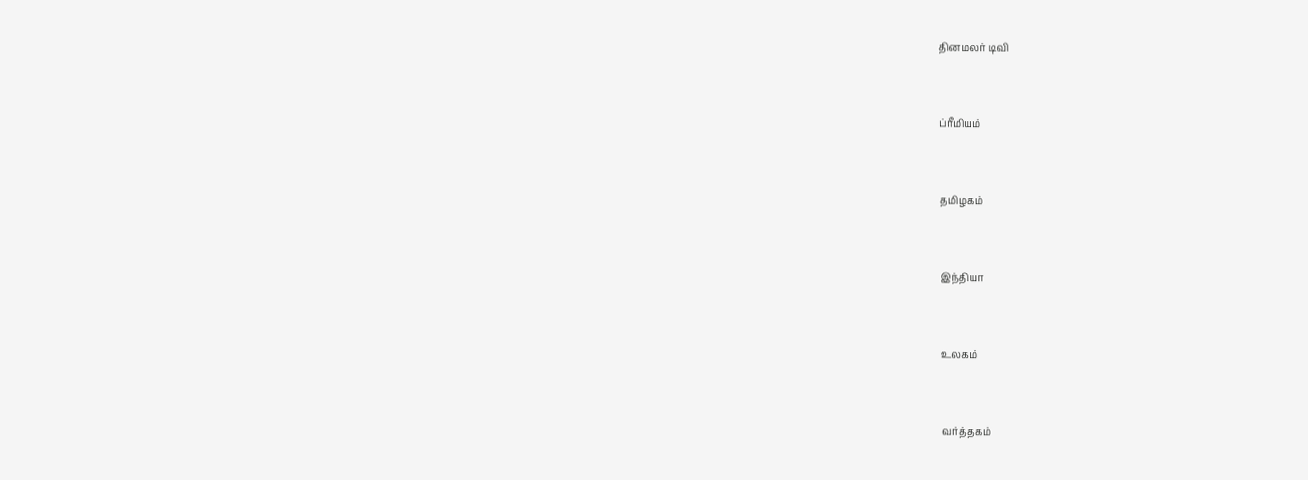தினமலர் டிவி


ப்ரீமியம்


தமிழகம்


இந்தியா


உலகம்


வர்த்தகம்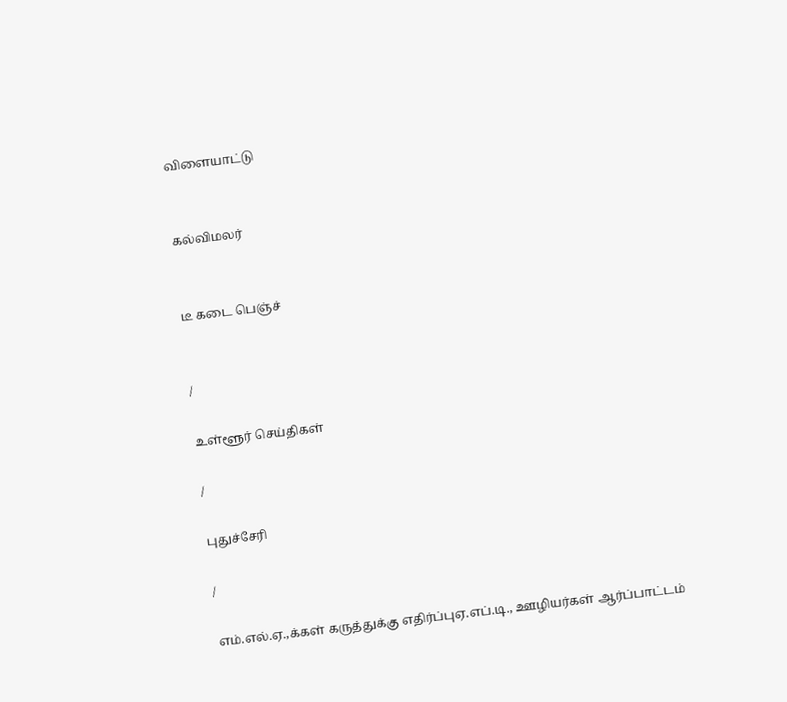விளையாட்டு


கல்விமலர்


டீ கடை பெஞ்ச்


/

உள்ளூர் செய்திகள்

/

புதுச்சேரி

/

எம்.எல்.ஏ.,க்கள் கருத்துக்கு எதிர்ப்புஏ.எப்.டி., ஊழியர்கள் ஆர்ப்பாட்டம்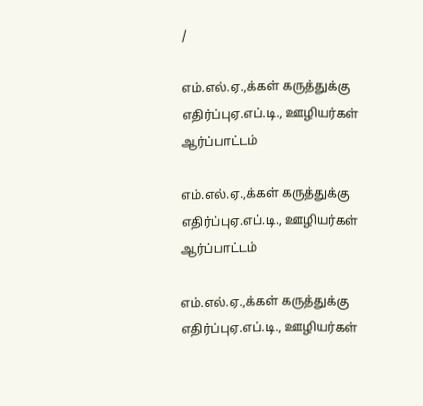/

எம்.எல்.ஏ.,க்கள் கருத்துக்கு எதிர்ப்புஏ.எப்.டி., ஊழியர்கள் ஆர்ப்பாட்டம்

எம்.எல்.ஏ.,க்கள் கருத்துக்கு எதிர்ப்புஏ.எப்.டி., ஊழியர்கள் ஆர்ப்பாட்டம்

எம்.எல்.ஏ.,க்கள் கருத்துக்கு எதிர்ப்புஏ.எப்.டி., ஊழியர்கள்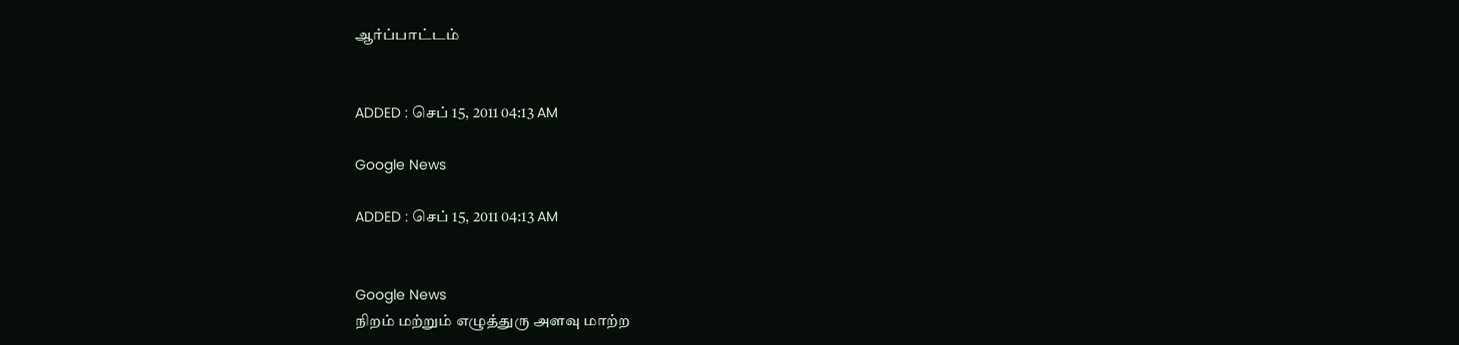ஆர்ப்பாட்டம்


ADDED : செப் 15, 2011 04:13 AM

Google News

ADDED : செப் 15, 2011 04:13 AM


Google News
நிறம் மற்றும் எழுத்துரு அளவு மாற்ற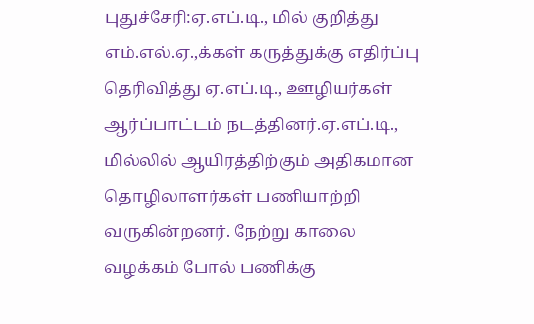புதுச்சேரி:ஏ.எப்.டி., மில் குறித்து எம்.எல்.ஏ.,க்கள் கருத்துக்கு எதிர்ப்பு தெரிவித்து ஏ.எப்.டி., ஊழியர்கள் ஆர்ப்பாட்டம் நடத்தினர்.ஏ.எப்.டி., மில்லில் ஆயிரத்திற்கும் அதிகமான தொழிலாளர்கள் பணியாற்றி வருகின்றனர். நேற்று காலை வழக்கம் போல் பணிக்கு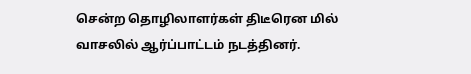சென்ற தொழிலாளர்கள் திடீரென மில் வாசலில் ஆர்ப்பாட்டம் நடத்தினர்.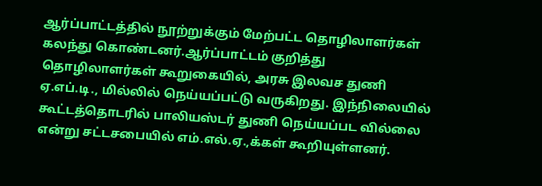ஆர்ப்பாட்டத்தில் நூற்றுக்கும் மேற்பட்ட தொழிலாளர்கள் கலந்து கொண்டனர்.ஆர்ப்பாட்டம் குறித்து தொழிலாளர்கள் கூறுகையில், அரசு இலவச துணி ஏ.எப்.டி., மில்லில் நெய்யப்பட்டு வருகிறது. இந்நிலையில் கூட்டத்தொடரில் பாலியஸ்டர் துணி நெய்யப்பட வில்லை என்று சட்டசபையில் எம்.எல்.ஏ.,க்கள் கூறியுள்ளனர்.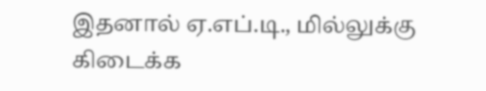இதனால் ஏ.எப்.டி., மில்லுக்கு கிடைக்க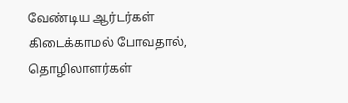வேண்டிய ஆர்டர்கள் கிடைக்காமல் போவதால், தொழிலாளர்கள்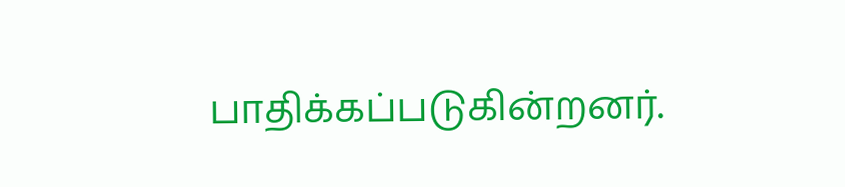பாதிக்கப்படுகின்றனர்.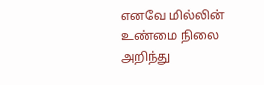எனவே மில்லின் உண்மை நிலை அறிந்து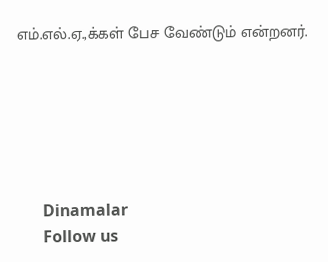எம்.எல்.ஏ.,க்கள் பேச வேண்டும் என்றனர்.






      Dinamalar
      Follow us